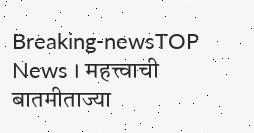Breaking-newsTOP News । महत्त्वाची बातमीताज्या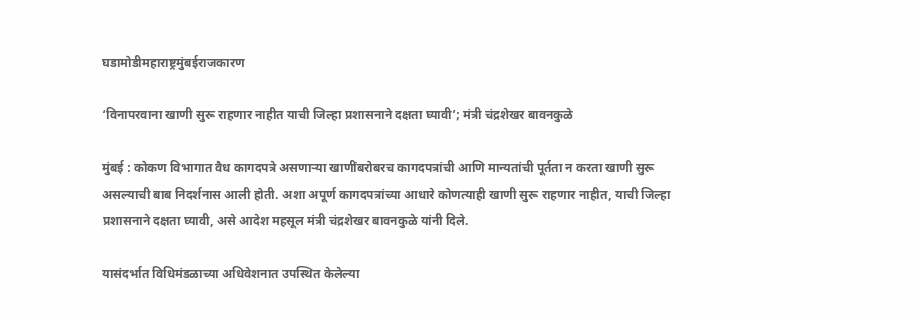घडामोडीमहाराष्ट्रमुंबईराजकारण

‘विनापरवाना खाणी सुरू राहणार नाहीत याची जिल्हा प्रशासनाने दक्षता घ्यावी’; मंत्री चंद्रशेखर बावनकुळे

मुंबई : कोकण विभागात वैध कागदपत्रे असणाऱ्या खाणींबरोबरच कागदपत्रांची आणि मान्यतांची पूर्तता न करता खाणी सुरू असल्याची बाब निदर्शनास आली होती. अशा अपूर्ण कागदपत्रांच्या आधारे कोणत्याही खाणी सुरू राहणार नाहीत, याची जिल्हा प्रशासनाने दक्षता घ्यावी, असे आदेश महसूल मंत्री चंद्रशेखर बावनकुळे यांनी दिले.

यासंदर्भात विधिमंडळाच्या अधिवेशनात उपस्थित केलेल्या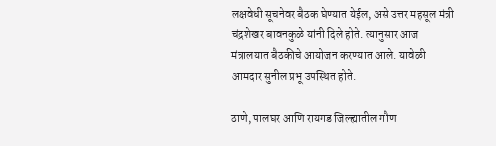लक्षवेधी सूचनेवर बैठक घेण्यात येईल, असे उत्तर महसूल मंत्री चंद्रशेखर बावनकुळे यांनी दिले होते. त्यानुसार आज मंत्रालयात बैठकीचे आयोजन करण्यात आले. यावेळी आमदार सुनील प्रभू उपस्थित होते.

ठाणे, पालघर आणि रायगड जिल्ह्यातील गौण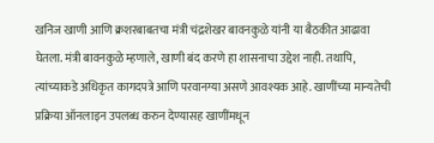खनिज खाणी आणि क्रशरबाबतचा मंत्री चंद्रशेखर बावनकुळे यांनी या बैठकीत आढावा घेतला. मंत्री बावनकुळे म्हणाले, खाणी बंद करणे हा शासनाचा उद्देश नाही. तथापि, त्यांच्याकडे अधिकृत कागदपत्रे आणि परवानग्या असणे आवश्यक आहे. खाणींच्या मान्यतेची प्रक्रिया ऑनलाइन उपलब्ध करुन देण्यासह खाणींमधून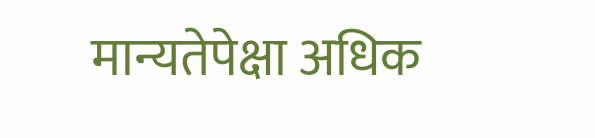मान्यतेपेक्षा अधिक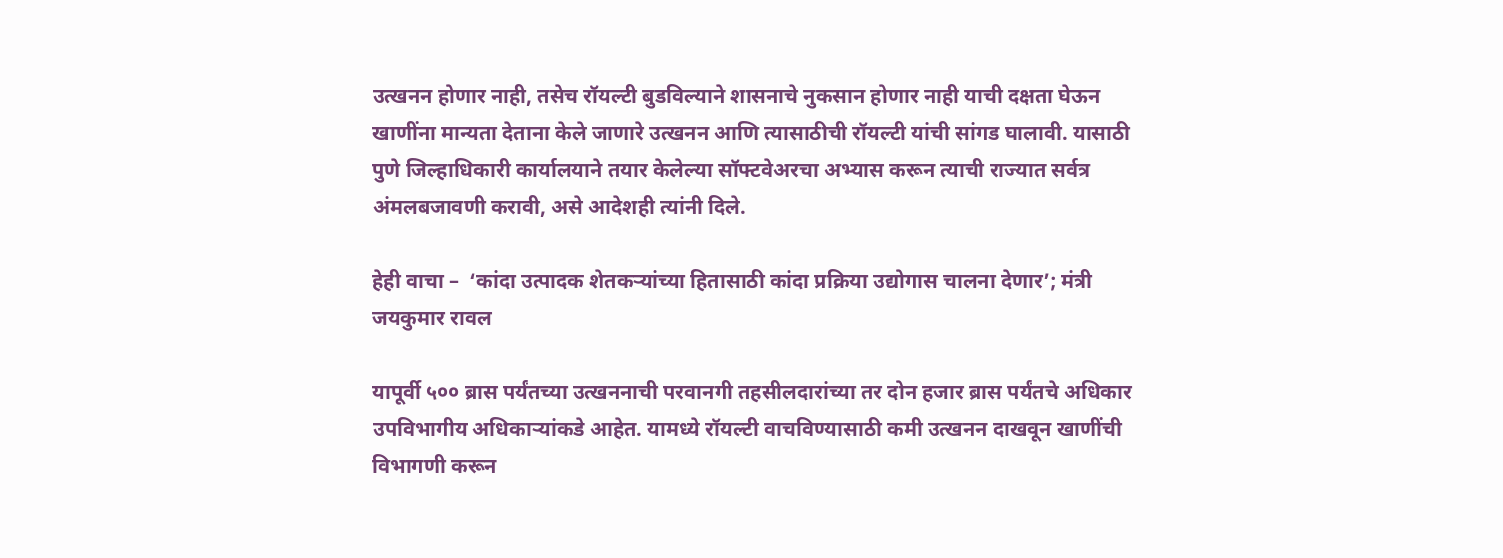उत्खनन होणार नाही, तसेच रॉयल्टी बुडविल्याने शासनाचे नुकसान होणार नाही याची दक्षता घेऊन खाणींना मान्यता देताना केले जाणारे उत्खनन आणि त्यासाठीची रॉयल्टी यांची सांगड घालावी. यासाठी पुणे जिल्हाधिकारी कार्यालयाने तयार केलेल्या सॉफ्टवेअरचा अभ्यास करून त्याची राज्यात सर्वत्र अंमलबजावणी करावी, असे आदेशही त्यांनी दिले.

हेही वाचा –  ‘कांदा उत्पादक शेतकऱ्यांच्या हितासाठी कांदा प्रक्रिया उद्योगास चालना देणार’; मंत्री जयकुमार रावल

यापूर्वी ५०० ब्रास पर्यंतच्या उत्खननाची परवानगी तहसीलदारांच्या तर दोन हजार ब्रास पर्यंतचे अधिकार उपविभागीय अधिकाऱ्यांकडे आहेत. यामध्ये रॉयल्टी वाचविण्यासाठी कमी उत्खनन दाखवून खाणींची विभागणी करून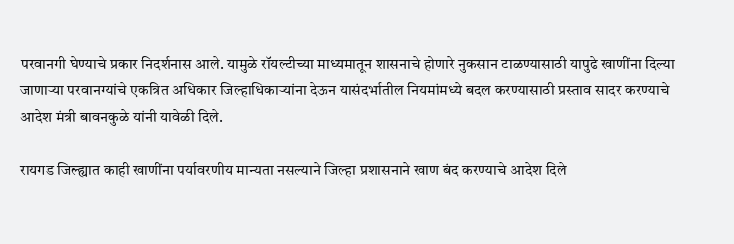परवानगी घेण्याचे प्रकार निदर्शनास आले. यामुळे रॉयल्टीच्या माध्यमातून शासनाचे होणारे नुकसान टाळण्यासाठी यापुढे खाणींना दिल्या जाणाऱ्या परवानग्यांचे एकत्रित अधिकार जिल्हाधिकाऱ्यांना देऊन यासंदर्भातील नियमांमध्ये बदल करण्यासाठी प्रस्ताव सादर करण्याचे आदेश मंत्री बावनकुळे यांनी यावेळी दिले.

रायगड जिल्ह्यात काही खाणींना पर्यावरणीय मान्यता नसल्याने जिल्हा प्रशासनाने खाण बंद करण्याचे आदेश दिले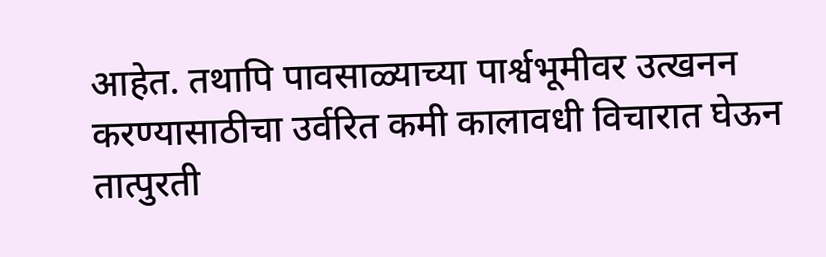आहेत. तथापि पावसाळ्याच्या पार्श्वभूमीवर उत्खनन करण्यासाठीचा उर्वरित कमी कालावधी विचारात घेऊन तात्पुरती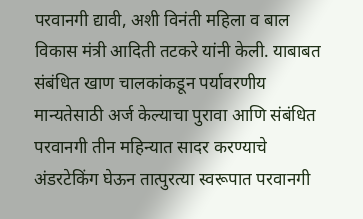परवानगी द्यावी, अशी विनंती महिला व बाल विकास मंत्री आदिती तटकरे यांनी केली. याबाबत संबंधित खाण चालकांकडून पर्यावरणीय मान्यतेसाठी अर्ज केल्याचा पुरावा आणि संबंधित परवानगी तीन महिन्यात सादर करण्याचे अंडरटेकिंग घेऊन तात्पुरत्या स्वरूपात परवानगी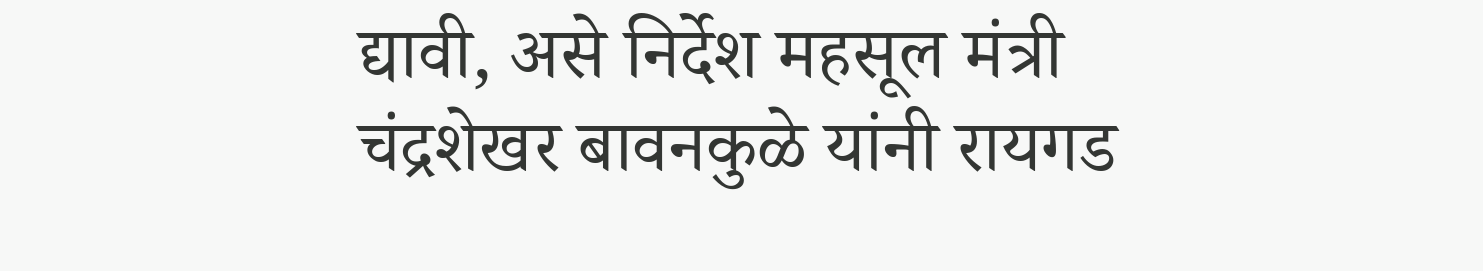द्यावी, असे निर्देश महसूल मंत्री चंद्रशेखर बावनकुळे यांनी रायगड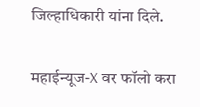जिल्हाधिकारी यांना दिले.

महाईन्यूज-X वर फॉलो करा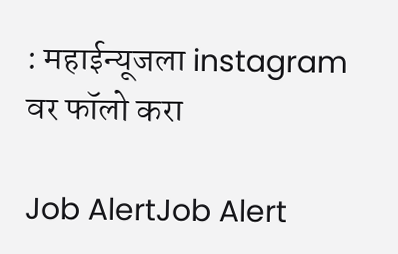: महाईन्यूजला instagram वर फॉलो करा

Job AlertJob Alert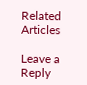Related Articles

Leave a Reply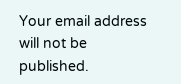Your email address will not be published.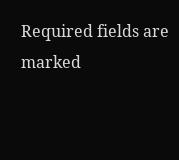Required fields are marked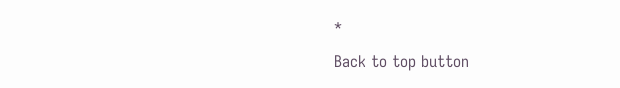*

Back to top button